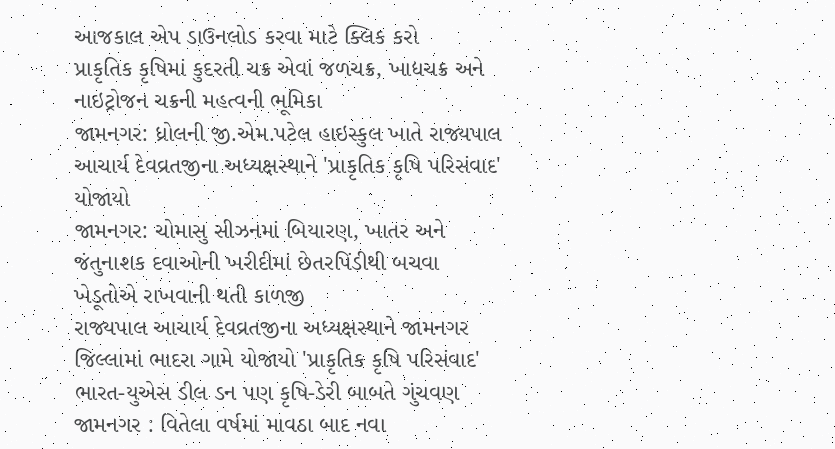આજકાલ એપ ડાઉનલોડ કરવા માટે ક્લિક કરો
પ્રાકૃતિક કૃષિમાં કુદરતી ચક્ર એવાં જળચક્ર, ખાદ્યચક્ર અને નાઇટ્રોજન ચક્રની મહત્વની ભૂમિકા
જામનગર: ધ્રોલની જી.એમ.પટેલ હાઇસ્કુલ ખાતે રાજ્યપાલ આચાર્ય દેવવ્રતજીના અધ્યક્ષસ્થાને 'પ્રાકૃતિક કૃષિ પરિસંવાદ' યોજાયો
જામનગર: ચોમાસુ સીઝનમાં બિયારણ, ખાતર અને જંતુનાશક દવાઓની ખરીદીમાં છેતરપિંડીથી બચવા ખેડૂતોએ રાખવાની થતી કાળજી
રાજ્યપાલ આચાર્ય દેવવ્રતજીના અધ્યક્ષસ્થાને જામનગર જિલ્લામાં ભાદરા ગામે યોજાયો 'પ્રાકૃતિક કૃષિ પરિસંવાદ'
ભારત-યુએસ ડીલ ડન પણ કૃષિ-ડેરી બાબતે ગુંચવણ
જામનગર : વિતેલા વર્ષમાં માવઠા બાદ નવા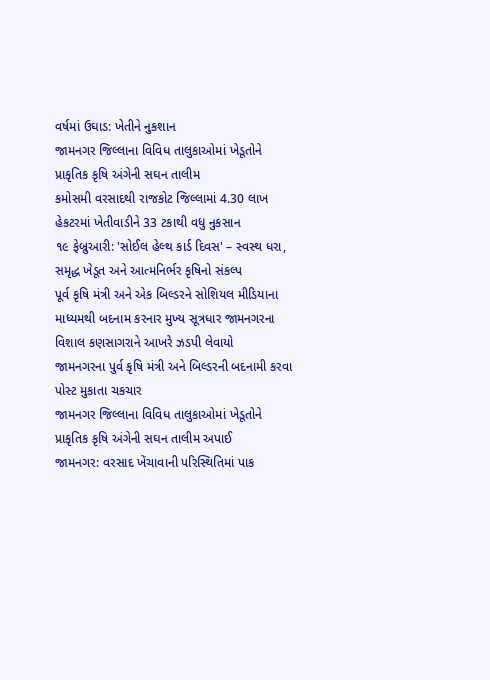વર્ષમાં ઉઘાડ: ખેતીને નુકશાન
જામનગર જિલ્લાના વિવિધ તાલુકાઓમાં ખેડૂતોને પ્રાકૃતિક કૃષિ અંગેની સઘન તાલીમ
કમોસમી વરસાદથી રાજકોટ જિલ્લામાં 4.30 લાખ હેકટરમાં ખેતીવાડીને 33 ટકાથી વધુ નુકસાન
૧૯ ફેબ્રુઆરી: 'સોઈલ હેલ્થ કાર્ડ દિવસ' – સ્વસ્થ ધરા, સમૃદ્ધ ખેડૂત અને આત્મનિર્ભર કૃષિનો સંકલ્પ
પૂર્વ કૃષિ મંત્રી અને એક બિલ્ડરને સોશિયલ મીડિયાના માધ્યમથી બદનામ કરનાર મુખ્ય સૂત્રધાર જામનગરના વિશાલ કણસાગરાને આખરે ઝડપી લેવાયો
જામનગરના પુર્વ કૃષિ મંત્રી અને બિલ્ડરની બદનામી કરવા પોસ્ટ મુકાતા ચકચાર
જામનગર જિલ્લાના વિવિધ તાલુકાઓમાં ખેડૂતોને પ્રાકૃતિક કૃષિ અંગેની સઘન તાલીમ અપાઈ
જામનગર: વરસાદ ખેંચાવાની પરિસ્થિતિમાં પાક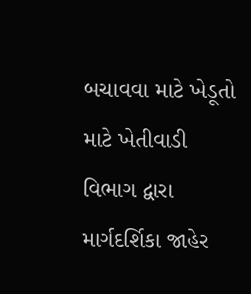બચાવવા માટે ખેડૂતો માટે ખેતીવાડી વિભાગ દ્વારા માર્ગદર્શિકા જાહેર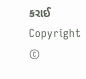કરાઈ
Copyright ©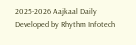2025-2026 Aajkaal Daily
Developed by Rhythm Infotech